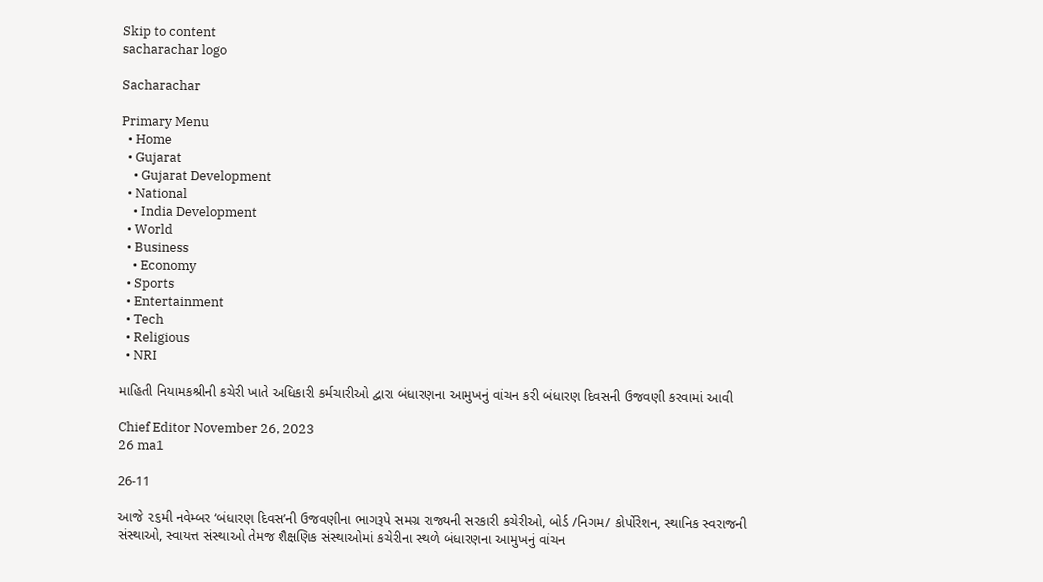Skip to content
sacharachar logo

Sacharachar

Primary Menu
  • Home
  • Gujarat
    • Gujarat Development
  • National
    • India Development
  • World
  • Business
    • Economy
  • Sports
  • Entertainment
  • Tech
  • Religious
  • NRI

માહિતી નિયામકશ્રીની કચેરી ખાતે અધિકારી કર્મચારીઓ દ્વારા બંધારણના આમુખનું વાંચન કરી બંધારણ દિવસની ઉજવણી કરવામાં આવી

Chief Editor November 26, 2023
26 ma1

26-11

આજે ૨૬મી નવેમ્બર ‘બંધારણ દિવસ’ની ઉજવણીના ભાગરૂપે સમગ્ર રાજ્યની સરકારી કચેરીઓ, બોર્ડ /નિગમ/ કોર્પોરેશન, સ્થાનિક સ્વરાજની સંસ્થાઓ, સ્વાયત્ત સંસ્થાઓ તેમજ શૈક્ષણિક સંસ્થાઓમાં કચેરીના સ્થળે બંધારણના આમુખનું વાંચન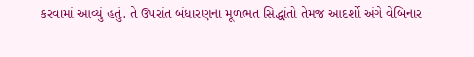કરવામાં આવ્યું હતું. તે ઉપરાંત બંધારણના મૂળભત સિદ્ધાંતો તેમજ આદર્શો અંગે વેબિનાર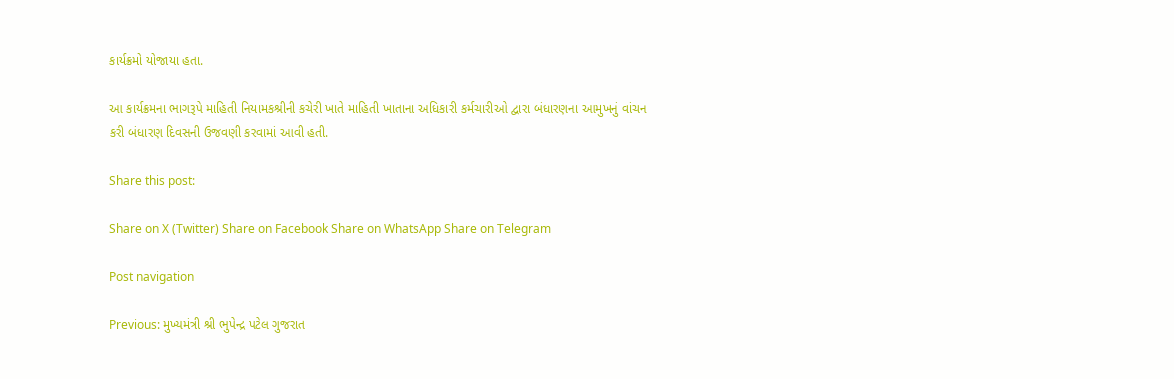કાર્યક્રમો યોજાયા હતા.

આ કાર્યક્રમના ભાગરૂપે માહિતી નિયામકશ્રીની કચેરી ખાતે માહિતી ખાતાના અધિકારી કર્મચારીઓ દ્વારા બંધારણના આમુખનું વાંચન કરી બંધારણ દિવસની ઉજવણી કરવામાં આવી હતી.

Share this post:

Share on X (Twitter) Share on Facebook Share on WhatsApp Share on Telegram

Post navigation

Previous: મુખ્યમંત્રી શ્રી ભુપેન્દ્ર પટેલ ગુજરાત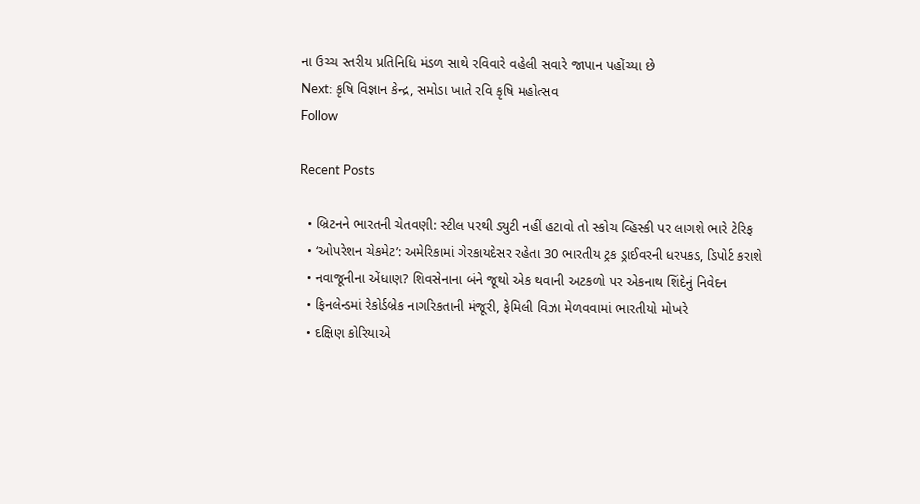ના ઉચ્ચ સ્તરીય પ્રતિનિધિ મંડળ સાથે રવિવારે વહેલી સવારે જાપાન પહોંચ્યા છે
Next: કૃષિ વિજ્ઞાન કેન્દ્ર, સમોડા ખાતે રવિ કૃષિ મહોત્સવ
Follow

Recent Posts

  • બ્રિટનને ભારતની ચેતવણી: સ્ટીલ પરથી ડ્યુટી નહીં હટાવો તો સ્કોચ વ્હિસ્કી પર લાગશે ભારે ટેરિફ
  • ‘ઓપરેશન ચેકમેટ’: અમેરિકામાં ગેરકાયદેસર રહેતા 30 ભારતીય ટ્રક ડ્રાઈવરની ધરપકડ, ડિપોર્ટ કરાશે
  • નવાજૂનીના એંધાણ? શિવસેનાના બંને જૂથો એક થવાની અટકળો પર એકનાથ શિંદેનું નિવેદન
  • ફિનલેન્ડમાં રેકોર્ડબ્રેક નાગરિકતાની મંજૂરી, ફેમિલી વિઝા મેળવવામાં ભારતીયો મોખરે
  • દક્ષિણ કોરિયાએ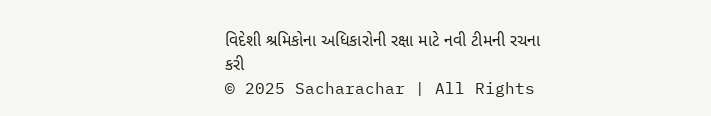વિદેશી શ્રમિકોના અધિકારોની રક્ષા માટે નવી ટીમની રચના કરી
© 2025 Sacharachar | All Rights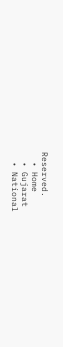Reserved.
  • Home
  • Gujarat
  • National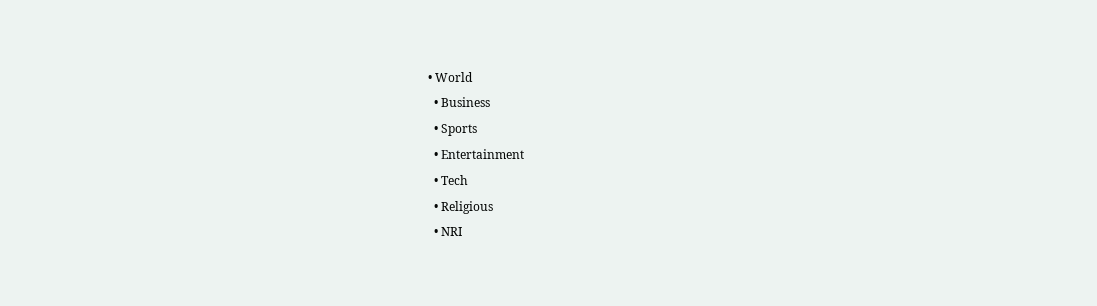• World
  • Business
  • Sports
  • Entertainment
  • Tech
  • Religious
  • NRI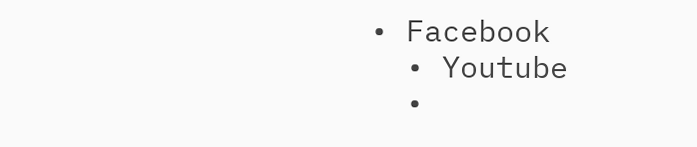• Facebook
  • Youtube
  •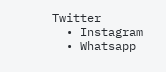Twitter
  • Instagram
  • Whatsapp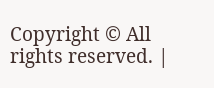Copyright © All rights reserved. |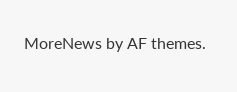MoreNews by AF themes.